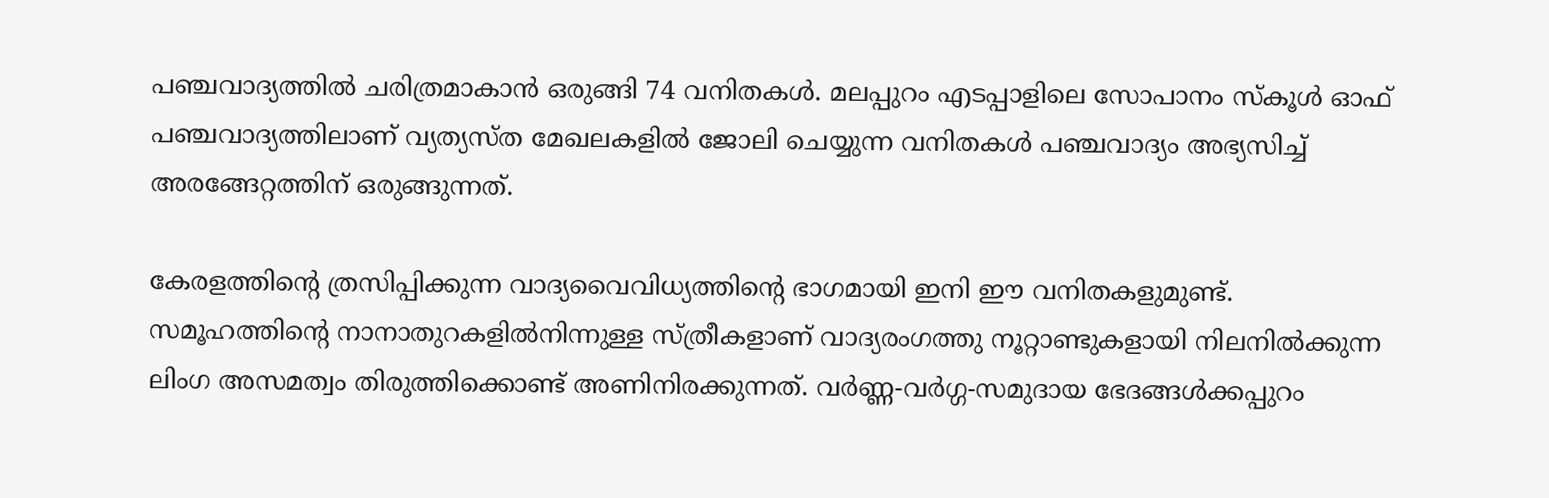പഞ്ചവാദ്യത്തിൽ ചരിത്രമാകാൻ ഒരുങ്ങി 74 വനിതകൾ. മലപ്പുറം എടപ്പാളിലെ സോപാനം സ്കൂൾ ഓഫ്  പഞ്ചവാദ്യത്തിലാണ് വ്യത്യസ്ത മേഖലകളിൽ ജോലി ചെയ്യുന്ന വനിതകൾ പഞ്ചവാദ്യം അഭ്യസിച്ച് അരങ്ങേറ്റത്തിന് ഒരുങ്ങുന്നത്.

കേരളത്തിന്‍റെ ത്രസിപ്പിക്കുന്ന വാദ്യവൈവിധ്യത്തിന്‍റെ ഭാഗമായി ഇനി ഈ വനിതകളുമുണ്ട്. സമൂഹത്തിന്‍റെ നാനാതുറകളിൽനിന്നുള്ള സ്ത്രീകളാണ് വാദ്യരംഗത്തു നൂറ്റാണ്ടുകളായി നിലനിൽക്കുന്ന ലിംഗ അസമത്വം തിരുത്തിക്കൊണ്ട് അണിനിരക്കുന്നത്. വർണ്ണ-വർഗ്ഗ-സമുദായ ഭേദങ്ങൾക്കപ്പുറം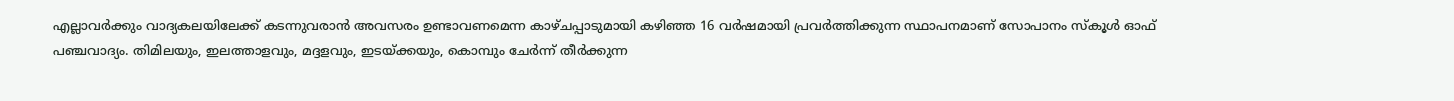എല്ലാവർക്കും വാദ്യകലയിലേക്ക് കടന്നുവരാൻ അവസരം ഉണ്ടാവണമെന്ന കാഴ്ചപ്പാടുമായി കഴിഞ്ഞ 16 വർഷമായി പ്രവർത്തിക്കുന്ന സ്ഥാപനമാണ് സോപാനം സ്‌കൂൾ ഓഫ് പഞ്ചവാദ്യം. തിമിലയും, ഇലത്താളവും, മദ്ദളവും, ഇടയ്ക്കയും, കൊമ്പും ചേർന്ന് തീർക്കുന്ന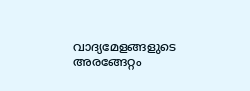വാദ്യമേളങ്ങളുടെ അരങ്ങേറ്റം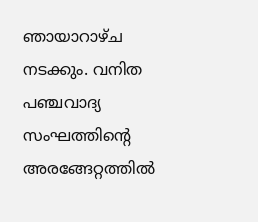ഞായാറാഴ്ച നടക്കും. വനിത പഞ്ചവാദ്യ സംഘത്തിന്‍റെ അരങ്ങേറ്റത്തിൽ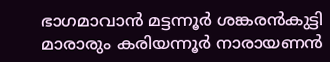ഭാഗമാവാൻ മട്ടന്നൂർ ശങ്കരൻകുട്ടി മാരാരും കരിയന്നൂർ നാരായണൻ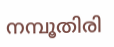നമ്പൂതിരി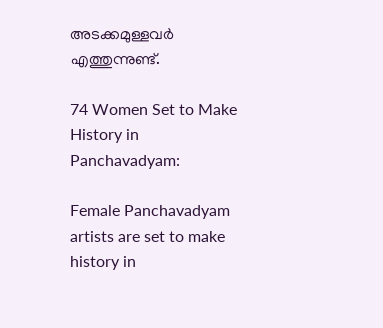അടക്കമുള്ളവർ എത്തുന്നുണ്ട്.

74 Women Set to Make History in Panchavadyam:

Female Panchavadyam artists are set to make history in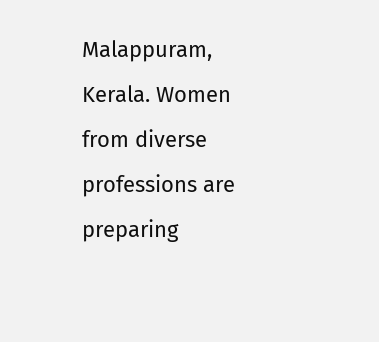Malappuram, Kerala. Women from diverse professions are preparing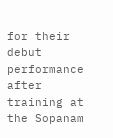for their debut performance after training at the Sopanam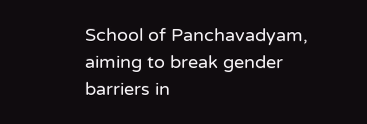School of Panchavadyam, aiming to break gender barriers in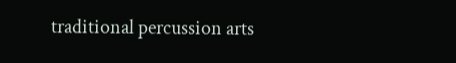traditional percussion arts